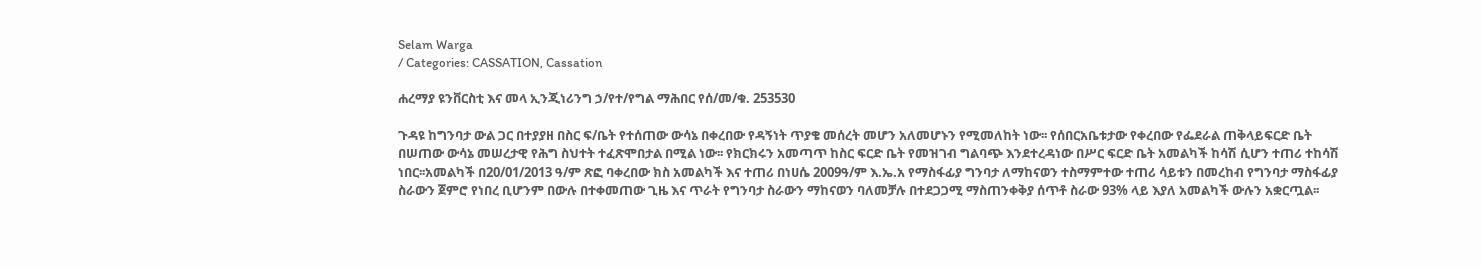Selam Warga
/ Categories: CASSATION, Cassation

ሐረማያ ዩንቨርስቲ እና መላ ኢንጂነሪንግ ኃ/የተ/የግል ማሕበር የሰ/መ/ቁ. 253530

ጉዳዩ ከግንባታ ውል ጋር በተያያዘ በስር ፍ/ቤት የተሰጠው ውሳኔ በቀረበው የዳኝነት ጥያቄ መሰረት መሆን አለመሆኑን የሚመለከት ነው፡፡ የሰበርአቤቱታው የቀረበው የፌደራል ጠቅላይፍርድ ቤት በሠጠው ውሳኔ መሠረታዊ የሕግ ስህተት ተፈጽሞበታል በሚል ነው፡፡ የክርክሩን አመጣጥ ከስር ፍርድ ቤት የመዝገብ ግልባጭ እንደተረዳነው በሥር ፍርድ ቤት አመልካች ከሳሽ ሲሆን ተጠሪ ተከሳሽ ነበር፡፡አመልካች በ20/01/2013 ዓ/ም ጽፎ ባቀረበው ክስ አመልካች እና ተጠሪ በነሀሴ 2009ዓ/ም እ.ኤ.አ የማስፋፊያ ግንባታ ለማከናወን ተስማምተው ተጠሪ ሳይቱን በመረከብ የግንባታ ማስፋፊያ ስራውን ጀምሮ የነበረ ቢሆንም በውሉ በተቀመጠው ጊዜ እና ጥራት የግንባታ ስራውን ማከናወን ባለመቻሉ በተደጋጋሚ ማስጠንቀቅያ ሰጥቶ ስራው 93% ላይ እያለ አመልካች ውሉን አቋርጧል፡፡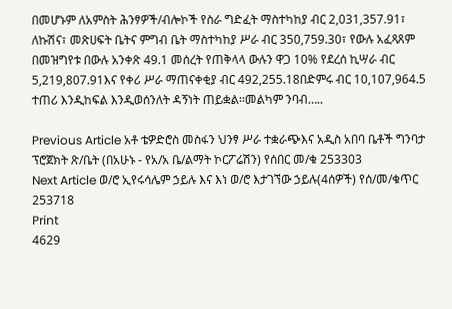በመሆኑም ለአምስት ሕንፃዎች/ብሎኮች የስራ ግድፈት ማስተካከያ ብር 2,031,357.91፣ ለኩሽና፣ መጽሀፍት ቤትና ምግብ ቤት ማስተካከያ ሥራ ብር 350,759.30፣ የውሉ አፈጻጸም በመዝግየቱ በውሉ አንቀጽ 49.1 መሰረት የጠቅላላ ውሉን ዋጋ 10% የደረሰ ኪሣራ ብር 5,219,807.91እና የቀሪ ሥራ ማጠናቀቂያ ብር 492,255.18በድምሩ ብር 10,107,964.5 ተጠሪ እንዲከፍል እንዲወሰንለት ዳኝነት ጠይቋል፡፡መልካም ንባብ…..

Previous Article አቶ ቴዎድሮስ መስፋን ህንፃ ሥራ ተቋራጭእና አዲስ አበባ ቤቶች ግንባታ ፕሮጀክት ጽ/ቤት (በአሁኑ - የአ/አ ቤ/ልማት ኮርፖሬሽን) የሰበር መ/ቁ 253303
Next Article ወ/ሮ ኢየሩሳሌም ኃይሉ እና እነ ወ/ሮ እታገኘው ኃይሉ(4ሰዎች) የሰ/መ/ቁጥር 253718
Print
4629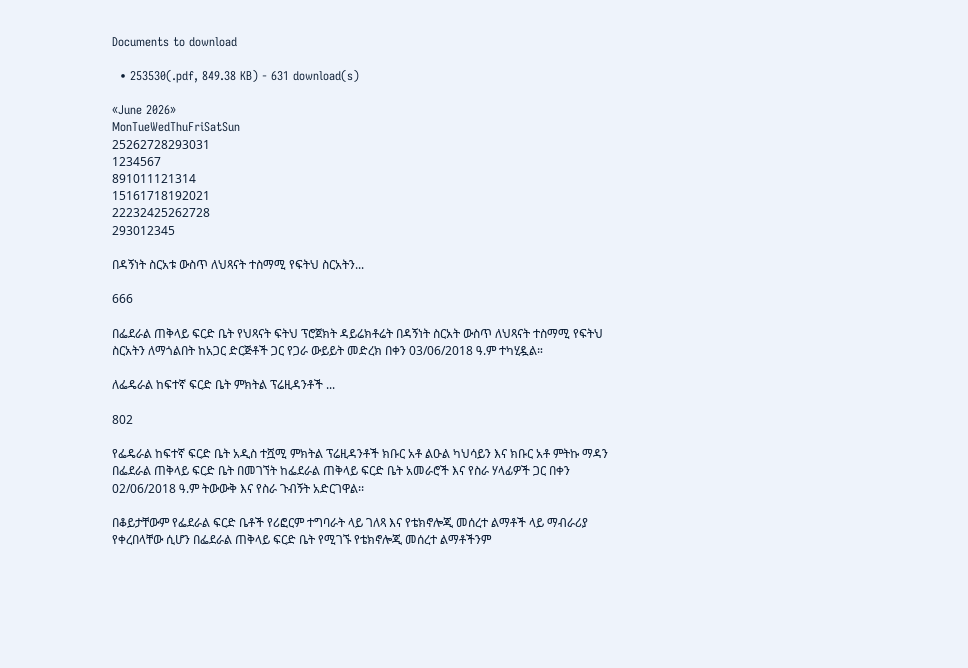Documents to download

  • 253530(.pdf, 849.38 KB) - 631 download(s)

«June 2026»
MonTueWedThuFriSatSun
25262728293031
1234567
891011121314
15161718192021
22232425262728
293012345

በዳኝነት ስርአቱ ውስጥ ለህጻናት ተስማሚ የፍትህ ስርአትን...

666

በፌደራል ጠቅላይ ፍርድ ቤት የህጻናት ፍትህ ፕሮጀክት ዳይሬክቶሬት በዳኝነት ስርአት ውስጥ ለህጻናት ተስማሚ የፍትህ ስርአትን ለማጎልበት ከአጋር ድርጅቶች ጋር የጋራ ውይይት መድረክ በቀን 03/06/2018 ዓ.ም ተካሂዷል።

ለፌዴራል ከፍተኛ ፍርድ ቤት ምክትል ፕሬዚዳንቶች ...

802

የፌዴራል ከፍተኛ ፍርድ ቤት አዲስ ተሿሚ ምክትል ፕሬዚዳንቶች ክቡር አቶ ልዑል ካህሳይን እና ክቡር አቶ ምትኩ ማዳን በፌደራል ጠቅላይ ፍርድ ቤት በመገኘት ከፌደራል ጠቅላይ ፍርድ ቤት አመራሮች እና የስራ ሃላፊዎች ጋር በቀን 02/06/2018 ዓ.ም ትውውቅ እና የስራ ጉብኝት አድርገዋል፡፡

በቆይታቸውም የፌደራል ፍርድ ቤቶች የሪፎርም ተግባራት ላይ ገለጻ እና የቴክኖሎጂ መሰረተ ልማቶች ላይ ማብራሪያ የቀረበላቸው ሲሆን በፌደራል ጠቅላይ ፍርድ ቤት የሚገኙ የቴክኖሎጂ መሰረተ ልማቶችንም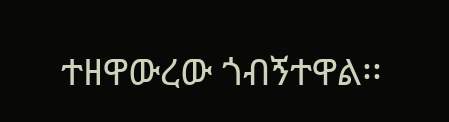ተዘዋውረው ጎብኝተዋል፡፡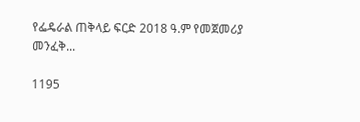የፌዴራል ጠቅላይ ፍርድ 2018 ዓ.ም የመጀመሪያ መንፈቅ...

1195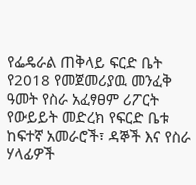የፌዴራል ጠቅላይ ፍርድ ቤት የ2018 የመጀመሪያዉ መንፈቅ ዓመት የስራ አፈፃፀም ሪፖርት የውይይት መድረክ የፍርድ ቤቱ ከፍተኛ አመራሮች፣ ዳኞች እና የስራ ሃላፊዎች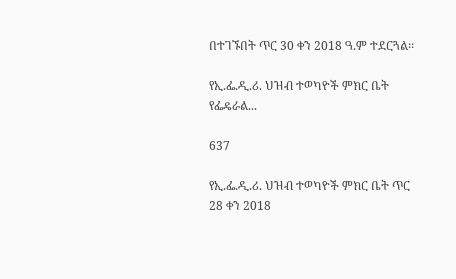በተገኙበት ጥር 30 ቀን 2018 ዓ.ም ተደርጓል፡፡

የኢ.ፌ.ዲ.ሪ. ህዝብ ተወካዮች ምክር ቤት የፌዴራል...

637

የኢ.ፌ.ዲ.ሪ. ህዝብ ተወካዮች ምክር ቤት ጥር 28 ቀን 2018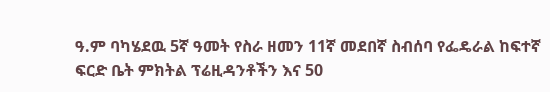ዓ.ም ባካሄደዉ 5ኛ ዓመት የስራ ዘመን 11ኛ መደበኛ ስብሰባ የፌዴራል ከፍተኛ ፍርድ ቤት ምክትል ፕሬዚዳንቶችን እና 50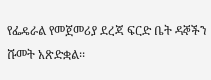የፌዴራል የመጀመሪያ ደረጃ ፍርድ ቤት ዳኞችን ሹመት አጽድቋል፡፡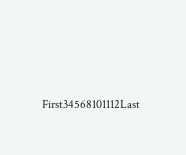First34568101112Last